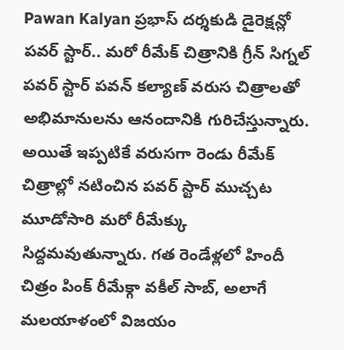Pawan Kalyan ప్రభాస్ దర్శకుడి డైరెక్షన్లో పవర్ స్టార్.. మరో రీమేక్ చిత్రానికి గ్రీన్ సిగ్నల్
పవర్ స్టార్ పవన్ కల్యాణ్ వరుస చిత్రాలతో అభిమానులను ఆనందానికి గురిచేస్తున్నారు. అయితే ఇప్పటికే వరుసగా రెండు రీమేక్ చిత్రాల్లో నటించిన పవర్ స్టార్ ముచ్చట మూడోసారి మరో రీమేక్కు సిద్దమవుతున్నారు. గత రెండేళ్లలో హిందీ చిత్రం పింక్ రీమేక్గా వకీల్ సాబ్, అలాగే మలయాళంలో విజయం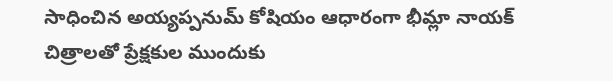సాధించిన అయ్యప్పనుమ్ కోషియం ఆధారంగా భీమ్లా నాయక్ చిత్రాలతో ప్రేక్షకుల ముందుకు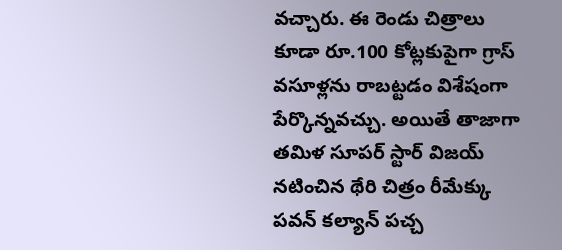వచ్చారు. ఈ రెండు చిత్రాలు కూడా రూ.100 కోట్లకుపైగా గ్రాస్ వసూళ్లను రాబట్టడం విశేషంగా పేర్కొన్నవచ్చు. అయితే తాజాగా తమిళ సూపర్ స్టార్ విజయ్ నటించిన థేరి చిత్రం రీమేక్కు పవన్ కల్యాన్ పచ్చ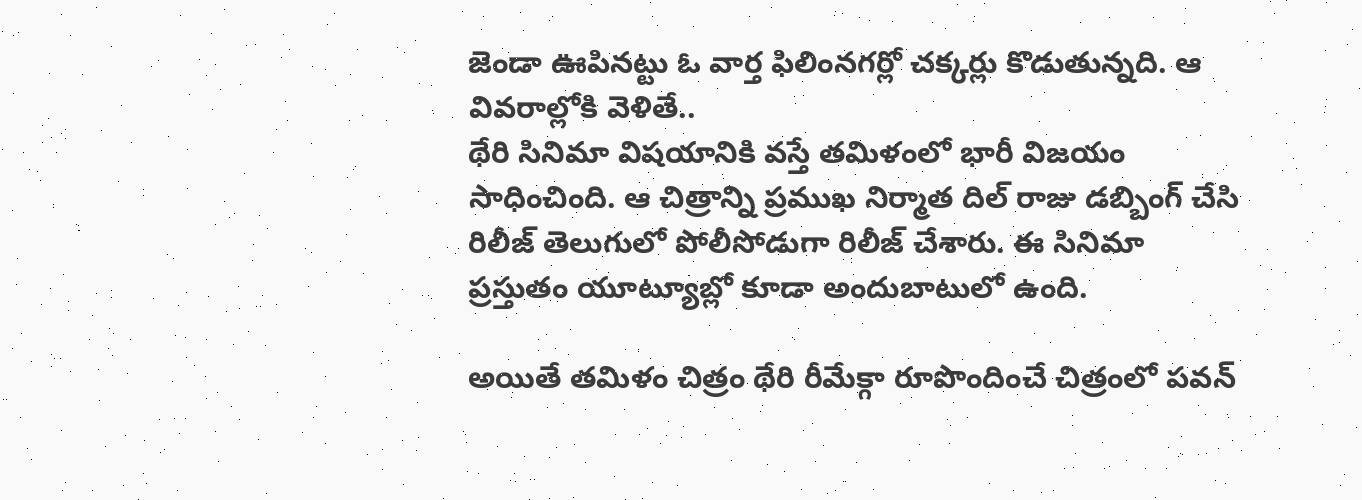జెండా ఊపినట్టు ఓ వార్త ఫిలింనగర్లో చక్కర్లు కొడుతున్నది. ఆ వివరాల్లోకి వెళితే..
థేరి సినిమా విషయానికి వస్తే తమిళంలో భారీ విజయం సాధించింది. ఆ చిత్రాన్ని ప్రముఖ నిర్మాత దిల్ రాజు డబ్బింగ్ చేసి రిలీజ్ తెలుగులో పోలీసోడుగా రిలీజ్ చేశారు. ఈ సినిమా ప్రస్తుతం యూట్యూబ్లో కూడా అందుబాటులో ఉంది.

అయితే తమిళం చిత్రం థేరి రీమేక్గా రూపొందించే చిత్రంలో పవన్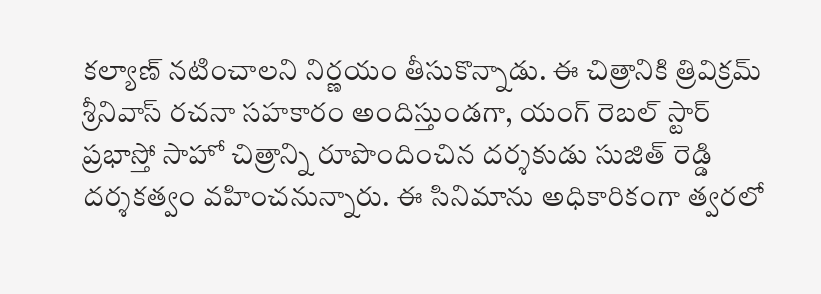కల్యాణ్ నటించాలని నిర్ణయం తీసుకొన్నాడు. ఈ చిత్రానికి త్రివిక్రమ్ శ్రీనివాస్ రచనా సహకారం అందిస్తుండగా, యంగ్ రెబల్ స్టార్ ప్రభాస్తో సాహో చిత్రాన్ని రూపొందించిన దర్శకుడు సుజిత్ రెడ్డి దర్శకత్వం వహించనున్నారు. ఈ సినిమాను అధికారికంగా త్వరలో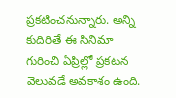ప్రకటించనున్నారు. అన్ని కుదిరితే ఈ సినిమా గురించి ఏప్రిల్లో ప్రకటన వెలువడే అవకాశం ఉంది.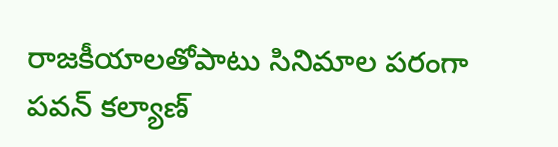రాజకీయాలతోపాటు సినిమాల పరంగా పవన్ కల్యాణ్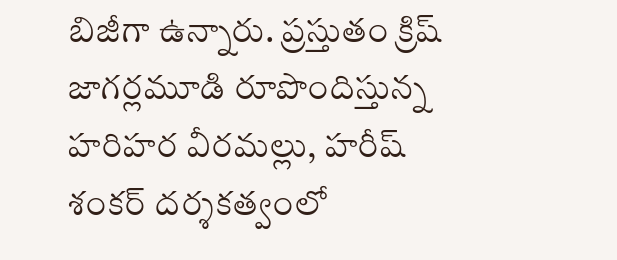బిజీగా ఉన్నారు. ప్రస్తుతం క్రిష్ జాగర్లమూడి రూపొందిస్తున్న హరిహర వీరమల్లు, హరీష్ శంకర్ దర్శకత్వంలో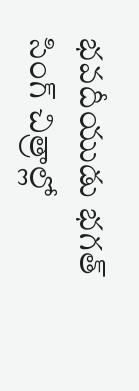భవదీయుడు భగత్ సింగ్ చిత్రాల్లో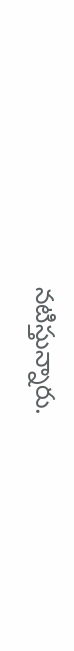నటిస్తున్నారు.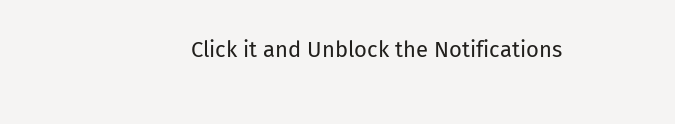Click it and Unblock the Notifications